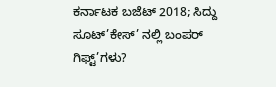ಕರ್ನಾಟಕ ಬಜೆಟ್ 2018; ಸಿದ್ದು ಸೂಟ್’ಕೇಸ್’ ನಲ್ಲಿ ಬಂಪರ್ ಗಿಫ್ಟ್’ಗಳು?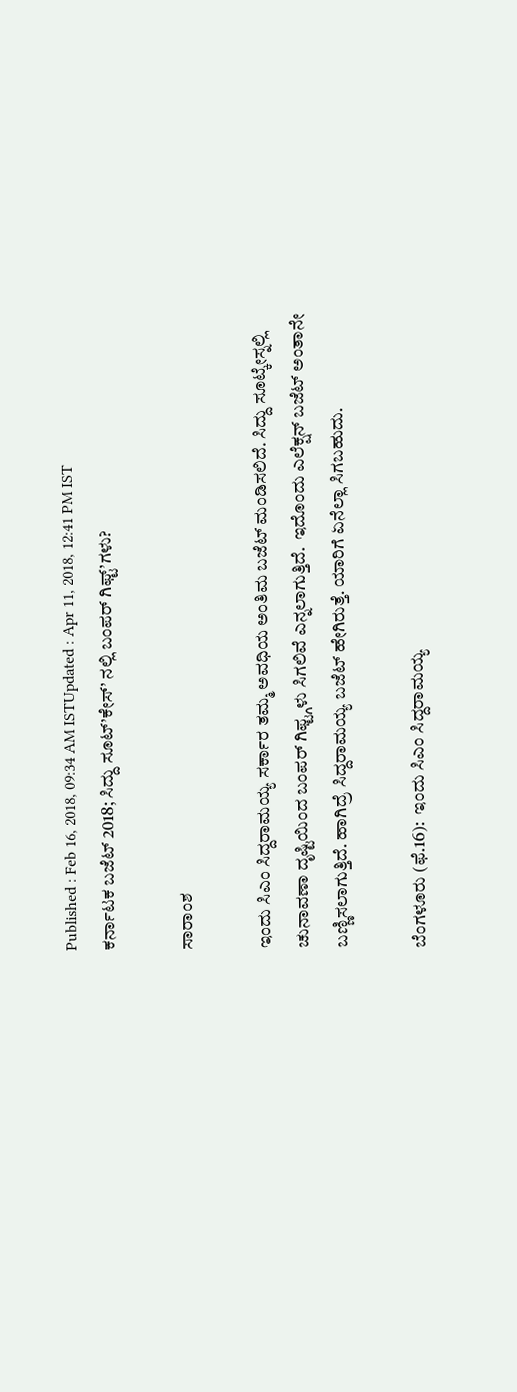Published : Feb 16, 2018, 09:34 AM ISTUpdated : Apr 11, 2018, 12:41 PM IST
ಕರ್ನಾಟಕ ಬಜೆಟ್ 2018; ಸಿದ್ದು ಸೂಟ್’ಕೇಸ್’ ನಲ್ಲಿ ಬಂಪರ್ ಗಿಫ್ಟ್’ಗಳು?

ಸಾರಾಂಶ

ಇಂದು ಸಿಎಂ ಸಿದ್ದರಾಮಯ್ಯ ಸರ್ಕಾರ ತಮ್ಮ ಅವಧಿಯ ಅಂತಿಮ ಬಜೆಟ್ ಮಂಡಿಸಲಿದೆ. ಸಿದ್ದು ಸೂಟ್ಕೇಸ್ನಲ್ಲಿ ಚುನಾವಣಾ ದೃಷ್ಟಿಯಿಂದ ಬಂಪರ್ ಗಿಫ್ಟ್ಗಳು ಸಿಗಲಿವೆ ಎನ್ನಲಾಗುತ್ತಿದೆ.  ಇದೊಂದು ಎಲೆಕ್ಷನ್ ಬಜೆಟ್ ಅಂತಾನೇ ಬಣ್ಣಿಸಲಾಗುತ್ತಿದೆ. ಹಾಗಿದ್ರೆ ಸಿದ್ದರಾಮಯ್ಯ ಬಜೆಟ್ ಹೇಗಿರುತ್ತೆ. ಯಾರಿಗೆ ಏನೆಲ್ಲಾ ಸಿಗಬಹುದು.

ಬೆಂಗಳೂರು (ಫೆ.16):  ಇಂದು ಸಿಎಂ ಸಿದ್ದರಾಮಯ್ಯ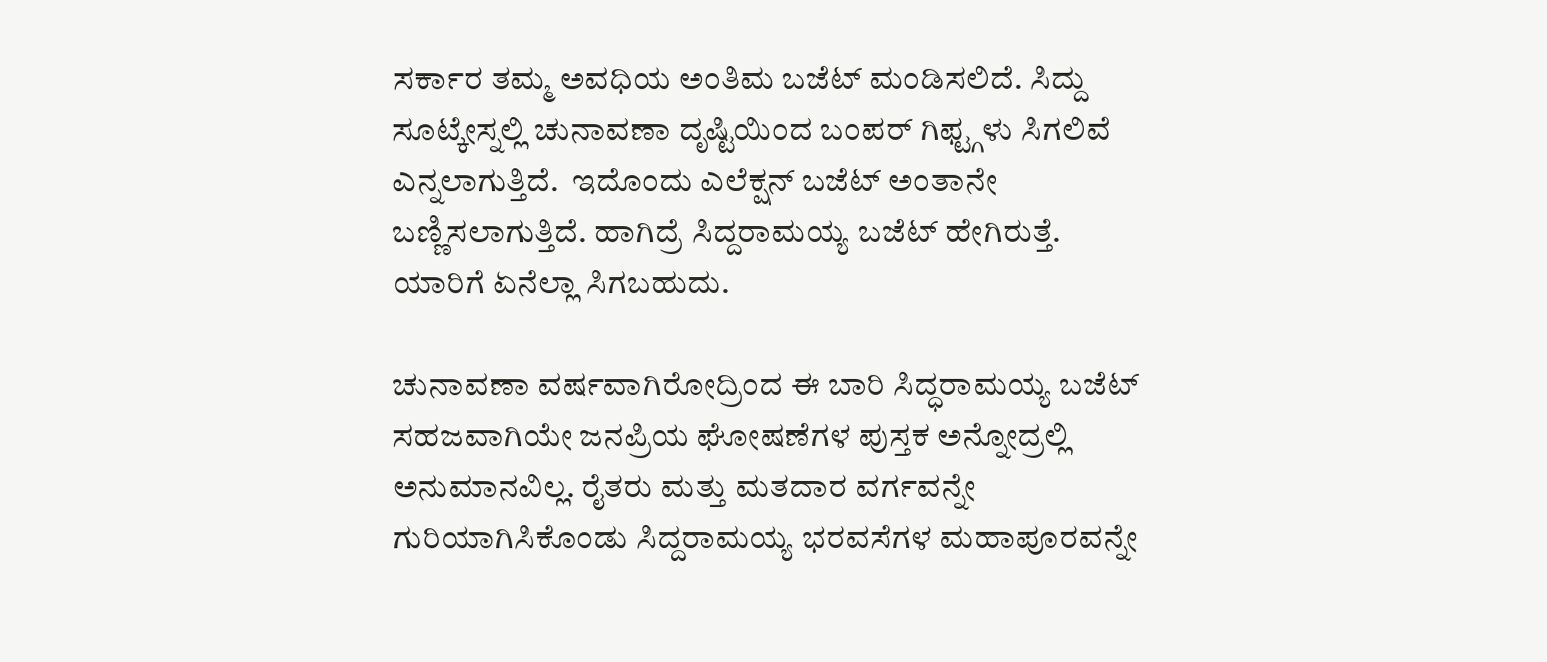ಸರ್ಕಾರ ತಮ್ಮ ಅವಧಿಯ ಅಂತಿಮ ಬಜೆಟ್ ಮಂಡಿಸಲಿದೆ. ಸಿದ್ದು ಸೂಟ್ಕೇಸ್ನಲ್ಲಿ ಚುನಾವಣಾ ದೃಷ್ಟಿಯಿಂದ ಬಂಪರ್ ಗಿಫ್ಟ್ಗಳು ಸಿಗಲಿವೆ ಎನ್ನಲಾಗುತ್ತಿದೆ.  ಇದೊಂದು ಎಲೆಕ್ಷನ್ ಬಜೆಟ್ ಅಂತಾನೇ ಬಣ್ಣಿಸಲಾಗುತ್ತಿದೆ. ಹಾಗಿದ್ರೆ ಸಿದ್ದರಾಮಯ್ಯ ಬಜೆಟ್ ಹೇಗಿರುತ್ತೆ. ಯಾರಿಗೆ ಏನೆಲ್ಲಾ ಸಿಗಬಹುದು.

ಚುನಾವಣಾ ವರ್ಷವಾಗಿರೋದ್ರಿಂದ ಈ ಬಾರಿ ಸಿದ್ಧರಾಮಯ್ಯ ಬಜೆಟ್ ಸಹಜವಾಗಿಯೇ ಜನಪ್ರಿಯ ಘೋಷಣೆಗಳ ಪುಸ್ತಕ ಅನ್ನೋದ್ರಲ್ಲಿ ಅನುಮಾನವಿಲ್ಲ. ರೈತರು ಮತ್ತು ಮತದಾರ ವರ್ಗವನ್ನೇ ಗುರಿಯಾಗಿಸಿಕೊಂಡು ಸಿದ್ದರಾಮಯ್ಯ ಭರವಸೆಗಳ ಮಹಾಪೂರವನ್ನೇ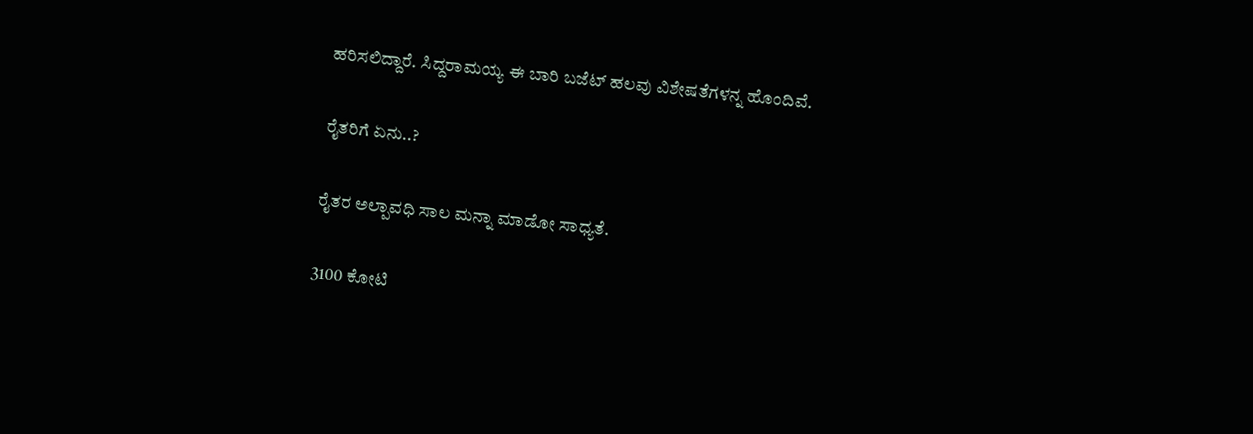ಹರಿಸಲಿದ್ದಾರೆ. ಸಿದ್ದರಾಮಯ್ಯ ಈ ಬಾರಿ ಬಜೆಟ್ ಹಲವು ವಿಶೇಷತೆಗಳನ್ನ ಹೊಂದಿವೆ.

ರೈತರಿಗೆ ಏನು..?

ರೈತರ ಅಲ್ಪಾವಧಿ ಸಾಲ ಮನ್ನಾ ಮಾಡೋ ಸಾಧ್ಯತೆ.

3100 ಕೋಟಿ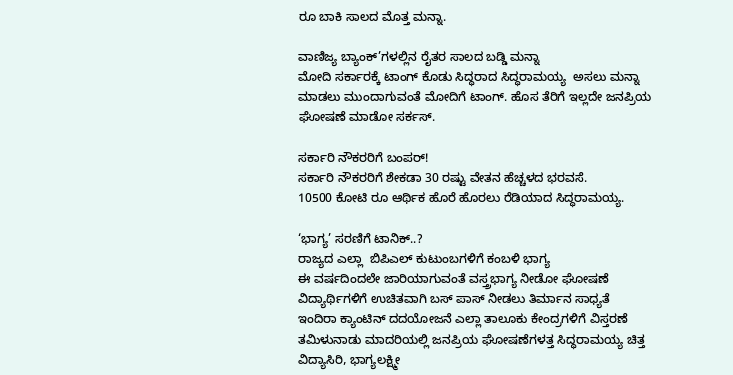ರೂ ಬಾಕಿ ಸಾಲದ ಮೊತ್ತ ಮನ್ನಾ.

ವಾಣಿಜ್ಯ ಬ್ಯಾಂಕ್’ಗಳಲ್ಲಿನ ರೈತರ ಸಾಲದ ಬಡ್ಡಿ ಮನ್ನಾ
ಮೋದಿ ಸರ್ಕಾರಕ್ಕೆ ಟಾಂಗ್ ಕೊಡು ಸಿದ್ಧರಾದ ಸಿದ್ಧರಾಮಯ್ಯ  ಅಸಲು ಮನ್ನಾ ಮಾಡಲು ಮುಂದಾಗುವಂತೆ ಮೋದಿಗೆ ಟಾಂಗ್. ಹೊಸ ತೆರಿಗೆ ಇಲ್ಲದೇ ಜನಪ್ರಿಯ ಘೋಷಣೆ ಮಾಡೋ ಸರ್ಕಸ್.

ಸರ್ಕಾರಿ ನೌಕರರಿಗೆ ಬಂಪರ್!
ಸರ್ಕಾರಿ ನೌಕರರಿಗೆ ಶೇಕಡಾ 30 ರಷ್ಟು ವೇತನ ಹೆಚ್ಚಳದ ಭರವಸೆ.
10500 ಕೋಟಿ ರೂ ಆರ್ಥಿಕ ಹೊರೆ ಹೊರಲು ರೆಡಿಯಾದ ಸಿದ್ಧರಾಮಯ್ಯ.

‘ಭಾಗ್ಯ’ ಸರಣಿಗೆ ಟಾನಿಕ್..?
ರಾಜ್ಯದ ಎಲ್ಲಾ  ಬಿಪಿಎಲ್ ಕುಟುಂಬಗಳಿಗೆ ಕಂಬಳಿ ಭಾಗ್ಯ
ಈ ವರ್ಷದಿಂದಲೇ ಜಾರಿಯಾಗುವಂತೆ ವಸ್ತ್ರಭಾಗ್ಯ ನೀಡೋ ಘೋಷಣೆ
ವಿದ್ಯಾರ್ಥಿಗಳಿಗೆ ಉಚಿತವಾಗಿ ಬಸ್ ಪಾಸ್ ನೀಡಲು ತಿರ್ಮಾನ ಸಾಧ್ಯತೆ
ಇಂದಿರಾ ಕ್ಯಾಂಟಿನ್ ದದಯೋಜನೆ ಎಲ್ಲಾ ತಾಲೂಕು ಕೇಂದ್ರಗಳಿಗೆ ವಿಸ್ತರಣೆ
ತಮಿಳುನಾಡು ಮಾದರಿಯಲ್ಲಿ ಜನಪ್ರಿಯ ಘೋಷಣೆಗಳತ್ತ ಸಿದ್ಧರಾಮಯ್ಯ ಚಿತ್ತ
ವಿದ್ಯಾಸಿರಿ, ಭಾಗ್ಯಲಕ್ಷ್ಮೀ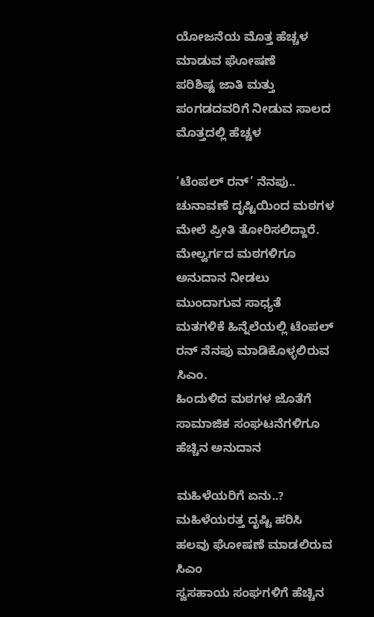ಯೋಜನೆಯ ಮೊತ್ತ ಹೆಚ್ಚಳ ಮಾಡುವ ಘೋಷಣೆ
ಪರಿಶಿಷ್ಟ ಜಾತಿ ಮತ್ತು ಪಂಗಡದವರಿಗೆ ನೀಡುವ ಸಾಲದ ಮೊತ್ತದಲ್ಲಿ ಹೆಚ್ಚಳ

‘ಟೆಂಪಲ್ ರನ್’ ನೆನಪು..
ಚುನಾವಣೆ ದೃಷ್ಟಿಯಿಂದ ಮಠಗಳ ಮೇಲೆ ಪ್ರೀತಿ ತೋರಿಸಲಿದ್ದಾರೆ.
ಮೇಲ್ವರ್ಗದ ಮಠಗಳಿಗೂ ಅನುದಾನ ನೀಡಲು ಮುಂದಾಗುವ ಸಾಧ್ಯತೆ
ಮತಗಳಿಕೆ ಹಿನ್ನೆಲೆಯಲ್ಲಿ ಟೆಂಪಲ್ ರನ್ ನೆನಪು ಮಾಡಿಕೊಳ್ಳಲಿರುವ ಸಿಎಂ.
ಹಿಂದುಳಿದ ಮಠಗಳ ಜೊತೆಗೆ ಸಾಮಾಜಿಕ ಸಂಘಟನೆಗಳಿಗೂ ಹೆಚ್ಚಿನ ಅನುದಾನ

ಮಹಿಳೆಯರಿಗೆ ಏನು..?
ಮಹಿಳೆಯರತ್ತ ದೃಷ್ಟಿ ಹರಿಸಿ ಹಲವು ಘೋಷಣೆ ಮಾಡಲಿರುವ ಸಿಎಂ
ಸ್ವಸಹಾಯ ಸಂಘಗಳಿಗೆ ಹೆಚ್ಚಿನ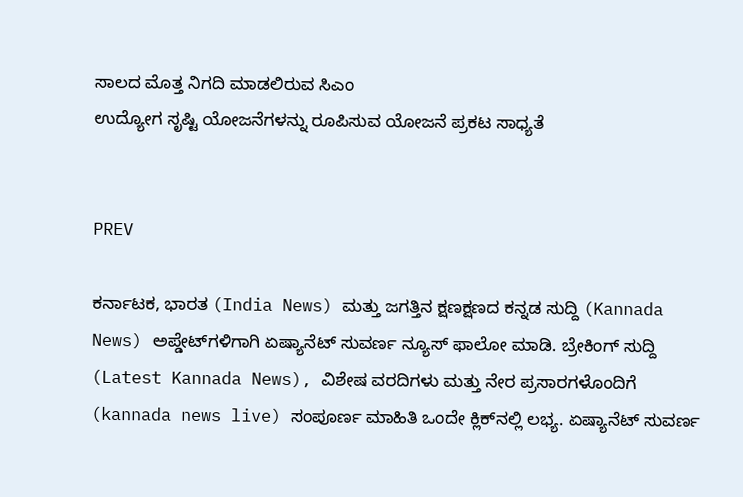ಸಾಲದ ಮೊತ್ತ ನಿಗದಿ ಮಾಡಲಿರುವ ಸಿಎಂ
ಉದ್ಯೋಗ ಸೃಷ್ಟಿ ಯೋಜನೆಗಳನ್ನು ರೂಪಿಸುವ ಯೋಜನೆ ಪ್ರಕಟ ಸಾಧ್ಯತೆ


PREV

ಕರ್ನಾಟಕ, ಭಾರತ (India News) ಮತ್ತು ಜಗತ್ತಿನ ಕ್ಷಣಕ್ಷಣದ ಕನ್ನಡ ಸುದ್ದಿ (Kannada News) ಅಪ್ಡೇಟ್‌ಗಳಿಗಾಗಿ ಏಷ್ಯಾನೆಟ್ ಸುವರ್ಣ ನ್ಯೂಸ್‌ ಫಾಲೋ ಮಾಡಿ. ಬ್ರೇಕಿಂಗ್ ಸುದ್ದಿ (Latest Kannada News), ವಿಶೇಷ ವರದಿಗಳು ಮತ್ತು ನೇರ ಪ್ರಸಾರಗಳೊಂದಿಗೆ (kannada news live) ಸಂಪೂರ್ಣ ಮಾಹಿತಿ ಒಂದೇ ಕ್ಲಿಕ್‌ನಲ್ಲಿ ಲಭ್ಯ. ಏಷ್ಯಾನೆಟ್ ಸುವರ್ಣ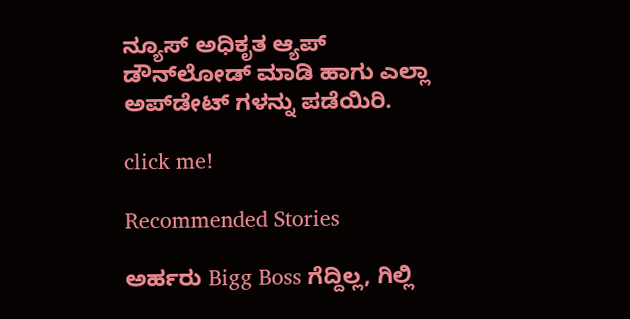ನ್ಯೂಸ್ ಅಧಿಕೃತ ಆ್ಯಪ್ ಡೌನ್‌ಲೋಡ್ ಮಾಡಿ ಹಾಗು ಎಲ್ಲಾ ಅಪ್‌ಡೇಟ್ ಗಳನ್ನು ಪಡೆಯಿರಿ.

click me!

Recommended Stories

ಅರ್ಹರು Bigg Boss ಗೆದ್ದಿಲ್ಲ, ಗಿಲ್ಲಿ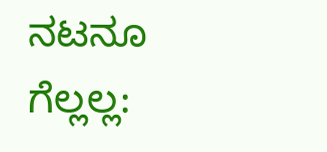ನಟನೂ ಗೆಲ್ಲಲ್ಲ: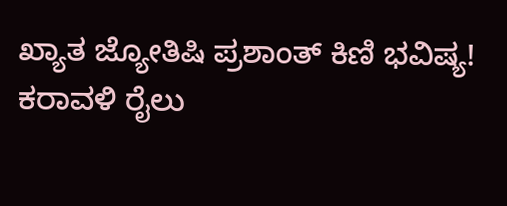ಖ್ಯಾತ ಜ್ಯೋತಿಷಿ ಪ್ರಶಾಂತ್‌ ಕಿಣಿ ಭವಿಷ್ಯ!
ಕರಾವಳಿ ರೈಲು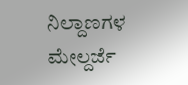ನಿಲ್ದಾಣಗಳ ಮೇಲ್ದರ್ಜೆ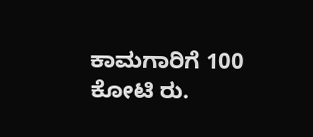ಕಾಮಗಾರಿಗೆ 100 ಕೋಟಿ ರು.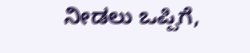ನೀಡಲು ಒಪ್ಪಿಗೆ,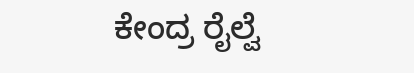ಕೇಂದ್ರ ರೈಲ್ವೆ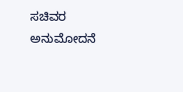ಸಚಿವರ ಅನುಮೋದನೆ